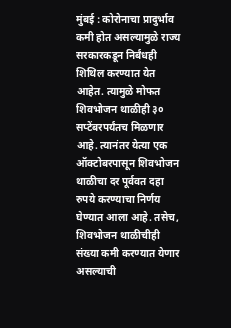मुंबई : कोरोनाचा प्रादुर्भाव कमी होत असल्यामुळे राज्य सरकारकडून निर्बंधही शिथिल करण्यात येत आहेत. त्यामुळे मोफत शिवभोजन थाळीही ३० सप्टेंबरपर्यंतच मिळणार आहे. त्यानंतर येत्या एक ऑक्टोबरपासून शिवभोजन थाळीचा दर पूर्ववत दहा रुपये करण्याचा निर्णय घेण्यात आला आहे. तसेच, शिवभोजन थाळीचीही संख्या कमी करण्यात येणार असल्याची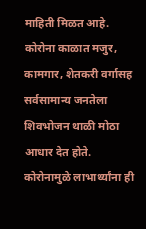माहिती मिळत आहे.
कोरोना काळात मजुर, कामगार, शेतकरी वर्गासह सर्वसामान्य जनतेला शिवभोजन थाळी मोठा आधार देत होते. कोरोनामुळे लाभार्थ्यांना ही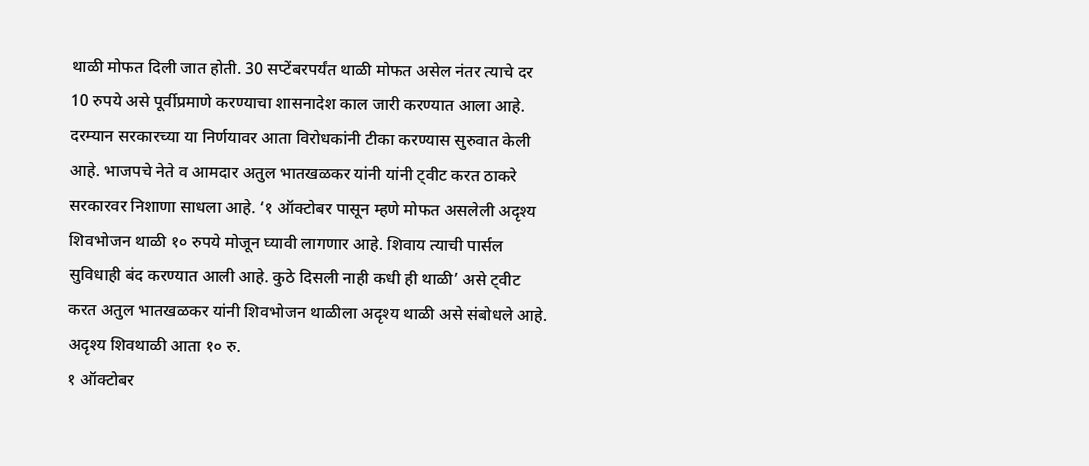थाळी मोफत दिली जात होती. 30 सप्टेंबरपर्यंत थाळी मोफत असेल नंतर त्याचे दर 10 रुपये असे पूर्वीप्रमाणे करण्याचा शासनादेश काल जारी करण्यात आला आहे.
दरम्यान सरकारच्या या निर्णयावर आता विरोधकांनी टीका करण्यास सुरुवात केली आहे. भाजपचे नेते व आमदार अतुल भातखळकर यांनी यांनी ट्वीट करत ठाकरे सरकारवर निशाणा साधला आहे. ‘१ ऑक्टोबर पासून म्हणे मोफत असलेली अदृश्य शिवभोजन थाळी १० रुपये मोजून घ्यावी लागणार आहे. शिवाय त्याची पार्सल सुविधाही बंद करण्यात आली आहे. कुठे दिसली नाही कधी ही थाळी’ असे ट्वीट करत अतुल भातखळकर यांनी शिवभोजन थाळीला अदृश्य थाळी असे संबोधले आहे.
अदृश्य शिवथाळी आता १० रु.
१ ऑक्टोबर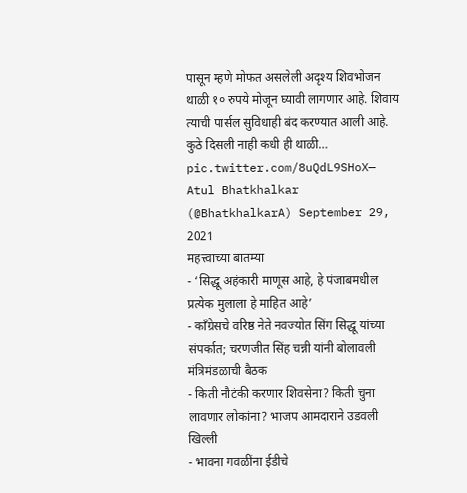पासून म्हणे मोफत असलेली अदृश्य शिवभोजन थाळी १० रुपये मोजून घ्यावी लागणार आहे. शिवाय त्याची पार्सल सुविधाही बंद करण्यात आली आहे.
कुठे दिसली नाही कधी ही थाळी… pic.twitter.com/8uQdL9SHoX— Atul Bhatkhalkar (@BhatkhalkarA) September 29, 2021
महत्त्वाच्या बातम्या
- ‘सिद्धू अहंकारी माणूस आहे, हे पंजाबमधील प्रत्येक मुलाला हे माहित आहे’
- काँग्रेसचे वरिष्ठ नेते नवज्योत सिंग सिद्धू यांच्या संपर्कात; चरणजीत सिंह चन्नी यांनी बोलावली मंत्रिमंडळाची बैठक
- किती नौटंकी करणार शिवसेना? किती चुना लावणार लोकांना? भाजप आमदाराने उडवली खिल्ली
- भावना गवळींना ईडीचे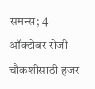समन्स; 4 ऑक्टोबर रोजी चौकशीसाठी हजर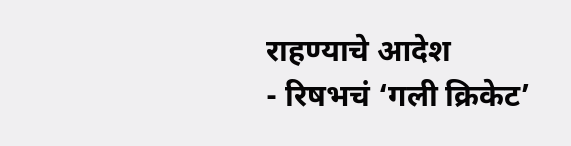राहण्याचे आदेश
- रिषभचं ‘गली क्रिकेट’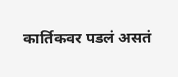कार्तिकवर पडलं असतं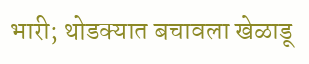भारी; थोडक्यात बचावला खेळाडू